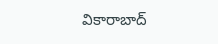వికారాబాద్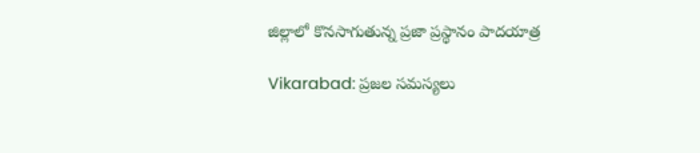జిల్లాలో కొనసాగుతున్న ప్రజా ప్రస్థానం పాదయాత్ర

Vikarabad: ప్రజల సమస్యలు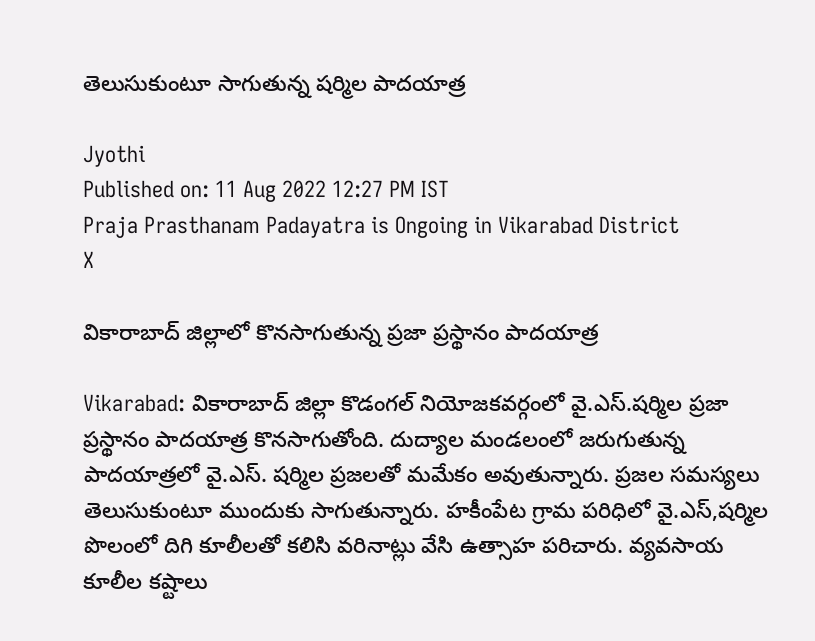తెలుసుకుంటూ సాగుతున్న షర్మిల పాదయాత్ర

Jyothi
Published on: 11 Aug 2022 12:27 PM IST
Praja Prasthanam Padayatra is Ongoing in Vikarabad District
X

వికారాబాద్ జిల్లాలో కొనసాగుతున్న ప్రజా ప్రస్థానం పాదయాత్ర

Vikarabad: వికారాబాద్ జిల్లా కొడంగల్ నియోజకవర్గంలో వై.ఎస్.షర్మిల ప్రజా ప్రస్థానం పాదయాత్ర కొనసాగుతోంది. దుద్యాల మండలంలో జరుగుతున్న పాదయాత్రలో వై.ఎస్. షర్మిల ప్రజలతో మమేకం అవుతున్నారు. ప్రజల సమస్యలు తెలుసుకుంటూ ముందుకు సాగుతున్నారు. హకీంపేట గ్రామ పరిధిలో వై.ఎస్,షర్మిల పొలంలో దిగి కూలీలతో కలిసి వరినాట్లు వేసి ఉత్సాహ పరిచారు. వ్యవసాయ కూలీల కష్టాలు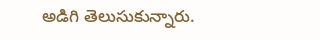అడిగి తెలుసుకున్నారు.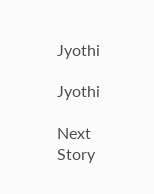Jyothi

Jyothi

Next Story